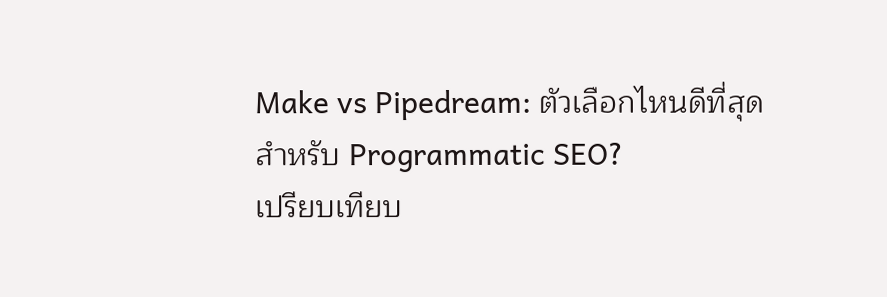Make vs Pipedream: ตัวเลือกไหนดีที่สุดสำหรับ Programmatic SEO?
เปรียบเทียบ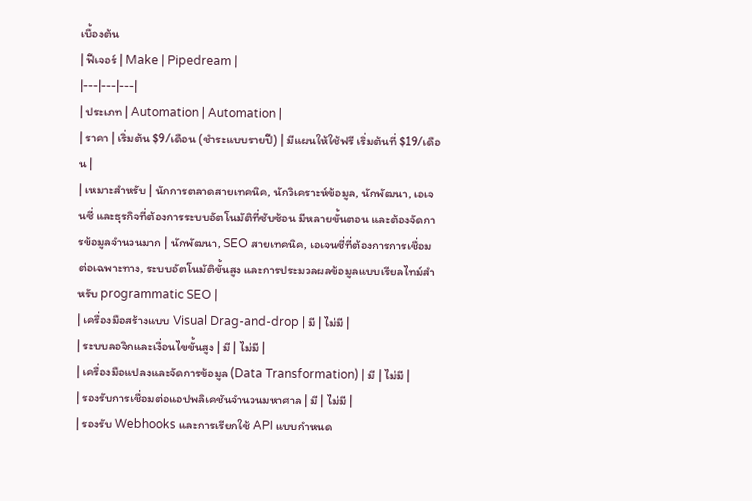เบื้องต้น
| ฟีเจอร์ | Make | Pipedream |
|---|---|---|
| ประเภท | Automation | Automation |
| ราคา | เริ่มต้น $9/เดือน (ชำระแบบรายปี) | มีแผนให้ใช้ฟรี เริ่มต้นที่ $19/เดือน |
| เหมาะสำหรับ | นักการตลาดสายเทคนิค, นักวิเคราะห์ข้อมูล, นักพัฒนา, เอเจนซี่ และธุรกิจที่ต้องการระบบอัตโนมัติที่ซับซ้อน มีหลายขั้นตอน และต้องจัดการข้อมูลจำนวนมาก | นักพัฒนา, SEO สายเทคนิค, เอเจนซี่ที่ต้องการการเชื่อมต่อเฉพาะทาง, ระบบอัตโนมัติขั้นสูง และการประมวลผลข้อมูลแบบเรียลไทม์สำหรับ programmatic SEO |
| เครื่องมือสร้างแบบ Visual Drag-and-drop | มี | ไม่มี |
| ระบบลอจิกและเงื่อนไขขั้นสูง | มี | ไม่มี |
| เครื่องมือแปลงและจัดการข้อมูล (Data Transformation) | มี | ไม่มี |
| รองรับการเชื่อมต่อแอปพลิเคชันจำนวนมหาศาล | มี | ไม่มี |
| รองรับ Webhooks และการเรียกใช้ API แบบกำหนด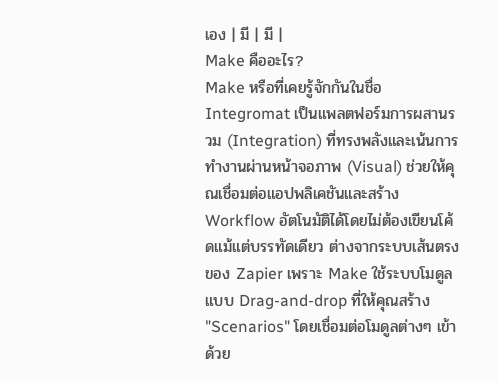เอง | มี | มี |
Make คืออะไร?
Make หรือที่เคยรู้จักกันในชื่อ Integromat เป็นแพลตฟอร์มการผสานรวม (Integration) ที่ทรงพลังและเน้นการทำงานผ่านหน้าจอภาพ (Visual) ช่วยให้คุณเชื่อมต่อแอปพลิเคชันและสร้าง Workflow อัตโนมัติได้โดยไม่ต้องเขียนโค้ดแม้แต่บรรทัดเดียว ต่างจากระบบเส้นตรงของ Zapier เพราะ Make ใช้ระบบโมดูลแบบ Drag-and-drop ที่ให้คุณสร้าง "Scenarios" โดยเชื่อมต่อโมดูลต่างๆ เข้าด้วย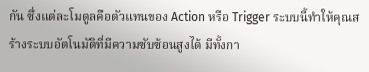กัน ซึ่งแต่ละโมดูลคือตัวแทนของ Action หรือ Trigger ระบบนี้ทำให้คุณสร้างระบบอัตโนมัติที่มีความซับซ้อนสูงได้ มีทั้งกา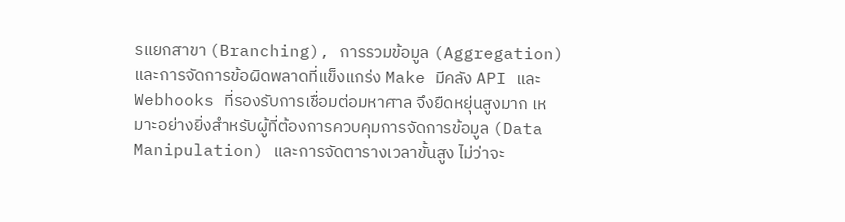รแยกสาขา (Branching), การรวมข้อมูล (Aggregation) และการจัดการข้อผิดพลาดที่แข็งแกร่ง Make มีคลัง API และ Webhooks ที่รองรับการเชื่อมต่อมหาศาล จึงยืดหยุ่นสูงมาก เหมาะอย่างยิ่งสำหรับผู้ที่ต้องการควบคุมการจัดการข้อมูล (Data Manipulation) และการจัดตารางเวลาขั้นสูง ไม่ว่าจะ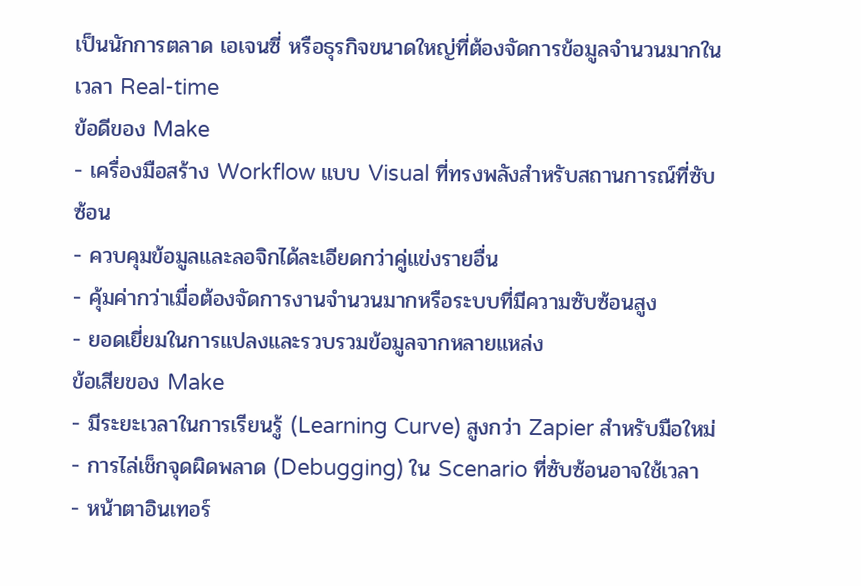เป็นนักการตลาด เอเจนซี่ หรือธุรกิจขนาดใหญ่ที่ต้องจัดการข้อมูลจำนวนมากในเวลา Real-time
ข้อดีของ Make
- เครื่องมือสร้าง Workflow แบบ Visual ที่ทรงพลังสำหรับสถานการณ์ที่ซับซ้อน
- ควบคุมข้อมูลและลอจิกได้ละเอียดกว่าคู่แข่งรายอื่น
- คุ้มค่ากว่าเมื่อต้องจัดการงานจำนวนมากหรือระบบที่มีความซับซ้อนสูง
- ยอดเยี่ยมในการแปลงและรวบรวมข้อมูลจากหลายแหล่ง
ข้อเสียของ Make
- มีระยะเวลาในการเรียนรู้ (Learning Curve) สูงกว่า Zapier สำหรับมือใหม่
- การไล่เช็กจุดผิดพลาด (Debugging) ใน Scenario ที่ซับซ้อนอาจใช้เวลา
- หน้าตาอินเทอร์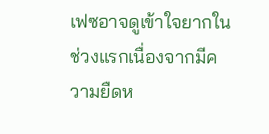เฟซอาจดูเข้าใจยากในช่วงแรกเนื่องจากมีความยืดห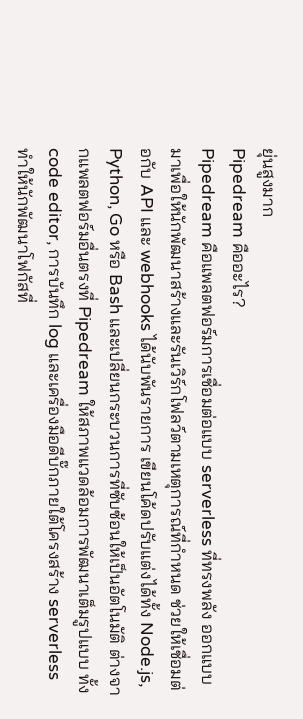ยุ่นสูงมาก
Pipedream คืออะไร?
Pipedream คือแพลตฟอร์มการเชื่อมต่อแบบ serverless ที่ทรงพลัง ออกแบบมาเพื่อให้นักพัฒนาสร้างและรันเวิร์กโฟลว์ตามเหตุการณ์ที่กำหนด ช่วยให้เชื่อมต่อกับ API และ webhooks ได้นับพันรายการ เขียนโค้ดปรับแต่งได้ทั้ง Node.js, Python, Go หรือ Bash และเปลี่ยนกระบวนการที่ซับซ้อนให้เป็นอัตโนมัติ ต่างจากแพลตฟอร์มอื่นตรงที่ Pipedream ให้สภาพแวดล้อมการพัฒนาเต็มรูปแบบ ทั้ง code editor, การบันทึก log และเครื่องมือดีบั๊กภายใต้โครงสร้าง serverless ทำให้นักพัฒนาโฟกัสที่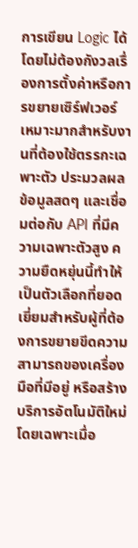การเขียน Logic ได้โดยไม่ต้องกังวลเรื่องการตั้งค่าหรือการขยายเซิร์ฟเวอร์ เหมาะมากสำหรับงานที่ต้องใช้ตรรกะเฉพาะตัว ประมวลผลข้อมูลสดๆ และเชื่อมต่อกับ API ที่มีความเฉพาะตัวสูง ความยืดหยุ่นนี้ทำให้เป็นตัวเลือกที่ยอดเยี่ยมสำหรับผู้ที่ต้องการขยายขีดความสามารถของเครื่องมือที่มีอยู่ หรือสร้างบริการอัตโนมัติใหม่ โดยเฉพาะเมื่อ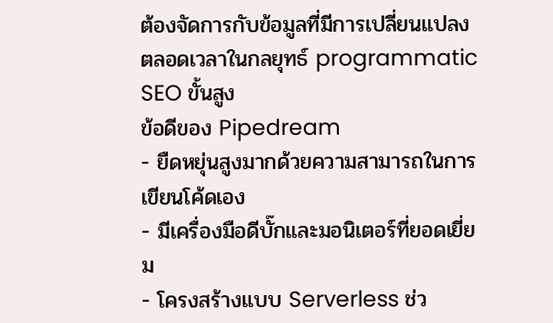ต้องจัดการกับข้อมูลที่มีการเปลี่ยนแปลงตลอดเวลาในกลยุทธ์ programmatic SEO ขั้นสูง
ข้อดีของ Pipedream
- ยืดหยุ่นสูงมากด้วยความสามารถในการเขียนโค้ดเอง
- มีเครื่องมือดีบั๊กและมอนิเตอร์ที่ยอดเยี่ยม
- โครงสร้างแบบ Serverless ช่ว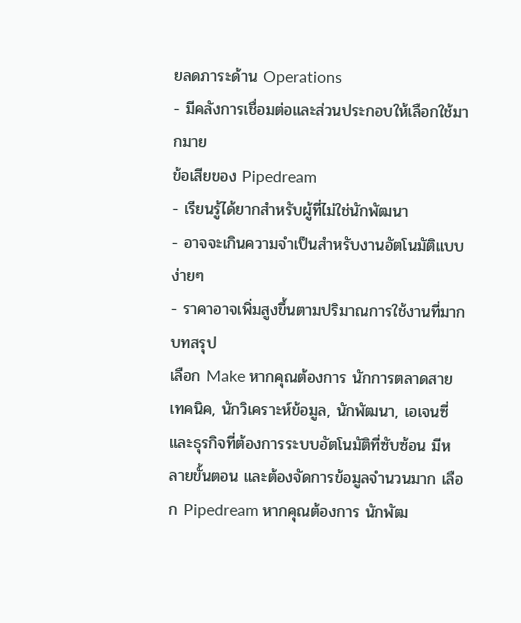ยลดภาระด้าน Operations
- มีคลังการเชื่อมต่อและส่วนประกอบให้เลือกใช้มากมาย
ข้อเสียของ Pipedream
- เรียนรู้ได้ยากสำหรับผู้ที่ไม่ใช่นักพัฒนา
- อาจจะเกินความจำเป็นสำหรับงานอัตโนมัติแบบง่ายๆ
- ราคาอาจเพิ่มสูงขึ้นตามปริมาณการใช้งานที่มาก
บทสรุป
เลือก Make หากคุณต้องการ นักการตลาดสายเทคนิค, นักวิเคราะห์ข้อมูล, นักพัฒนา, เอเจนซี่ และธุรกิจที่ต้องการระบบอัตโนมัติที่ซับซ้อน มีหลายขั้นตอน และต้องจัดการข้อมูลจำนวนมาก เลือก Pipedream หากคุณต้องการ นักพัฒ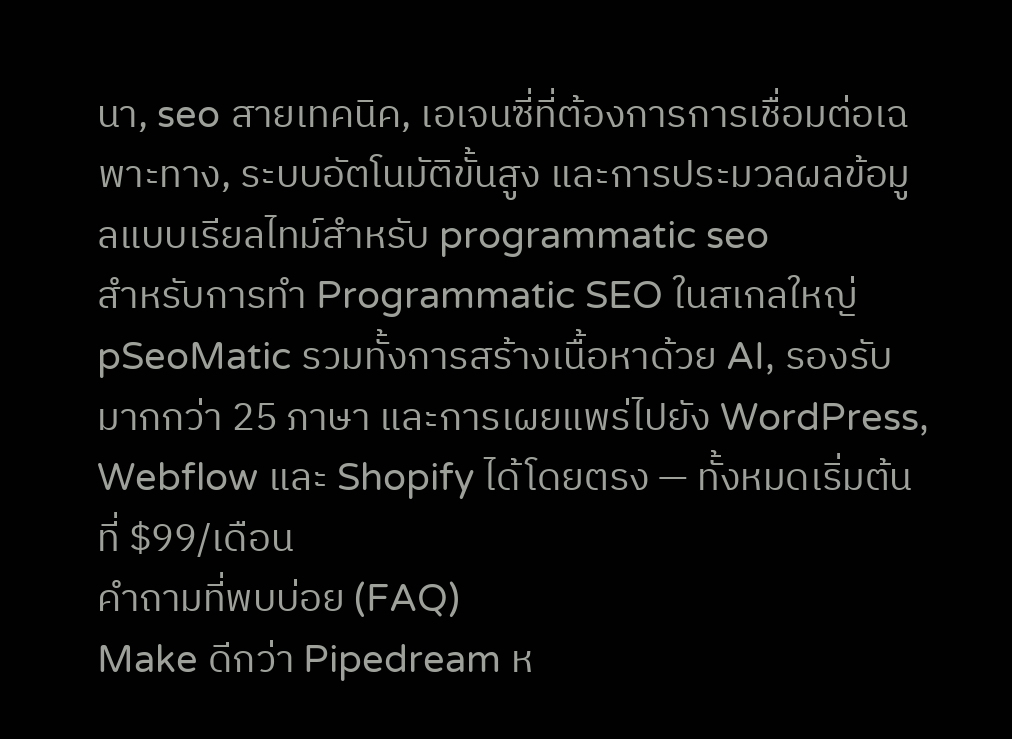นา, seo สายเทคนิค, เอเจนซี่ที่ต้องการการเชื่อมต่อเฉพาะทาง, ระบบอัตโนมัติขั้นสูง และการประมวลผลข้อมูลแบบเรียลไทม์สำหรับ programmatic seo
สำหรับการทำ Programmatic SEO ในสเกลใหญ่ pSeoMatic รวมทั้งการสร้างเนื้อหาด้วย AI, รองรับมากกว่า 25 ภาษา และการเผยแพร่ไปยัง WordPress, Webflow และ Shopify ได้โดยตรง — ทั้งหมดเริ่มต้นที่ $99/เดือน
คำถามที่พบบ่อย (FAQ)
Make ดีกว่า Pipedream ห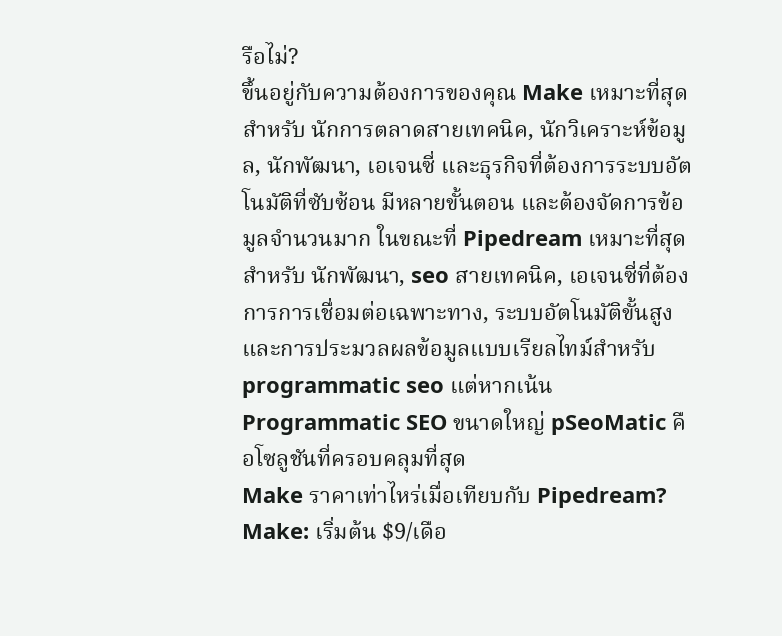รือไม่?
ขึ้นอยู่กับความต้องการของคุณ Make เหมาะที่สุดสำหรับ นักการตลาดสายเทคนิค, นักวิเคราะห์ข้อมูล, นักพัฒนา, เอเจนซี่ และธุรกิจที่ต้องการระบบอัตโนมัติที่ซับซ้อน มีหลายขั้นตอน และต้องจัดการข้อมูลจำนวนมาก ในขณะที่ Pipedream เหมาะที่สุดสำหรับ นักพัฒนา, seo สายเทคนิค, เอเจนซี่ที่ต้องการการเชื่อมต่อเฉพาะทาง, ระบบอัตโนมัติขั้นสูง และการประมวลผลข้อมูลแบบเรียลไทม์สำหรับ programmatic seo แต่หากเน้น Programmatic SEO ขนาดใหญ่ pSeoMatic คือโซลูชันที่ครอบคลุมที่สุด
Make ราคาเท่าไหร่เมื่อเทียบกับ Pipedream?
Make: เริ่มต้น $9/เดือ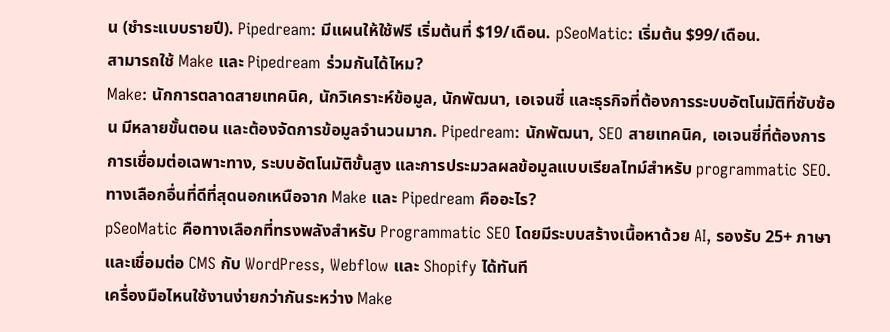น (ชำระแบบรายปี). Pipedream: มีแผนให้ใช้ฟรี เริ่มต้นที่ $19/เดือน. pSeoMatic: เริ่มต้น $99/เดือน.
สามารถใช้ Make และ Pipedream ร่วมกันได้ไหม?
Make: นักการตลาดสายเทคนิค, นักวิเคราะห์ข้อมูล, นักพัฒนา, เอเจนซี่ และธุรกิจที่ต้องการระบบอัตโนมัติที่ซับซ้อน มีหลายขั้นตอน และต้องจัดการข้อมูลจำนวนมาก. Pipedream: นักพัฒนา, SEO สายเทคนิค, เอเจนซี่ที่ต้องการการเชื่อมต่อเฉพาะทาง, ระบบอัตโนมัติขั้นสูง และการประมวลผลข้อมูลแบบเรียลไทม์สำหรับ programmatic SEO.
ทางเลือกอื่นที่ดีที่สุดนอกเหนือจาก Make และ Pipedream คืออะไร?
pSeoMatic คือทางเลือกที่ทรงพลังสำหรับ Programmatic SEO โดยมีระบบสร้างเนื้อหาด้วย AI, รองรับ 25+ ภาษา และเชื่อมต่อ CMS กับ WordPress, Webflow และ Shopify ได้ทันที
เครื่องมือไหนใช้งานง่ายกว่ากันระหว่าง Make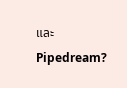และ Pipedream?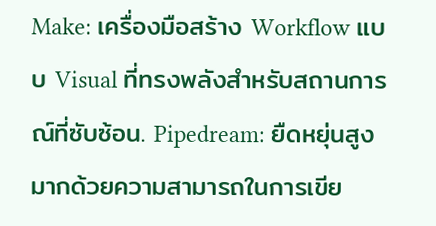Make: เครื่องมือสร้าง Workflow แบบ Visual ที่ทรงพลังสำหรับสถานการณ์ที่ซับซ้อน. Pipedream: ยืดหยุ่นสูงมากด้วยความสามารถในการเขีย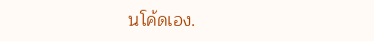นโค้ดเอง.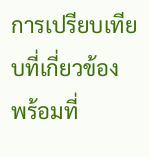การเปรียบเทียบที่เกี่ยวข้อง
พร้อมที่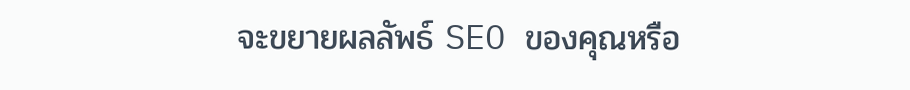จะขยายผลลัพธ์ SEO ของคุณหรือ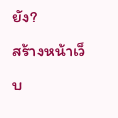ยัง?
สร้างหน้าเว็บ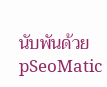นับพันด้วย pSeoMatic